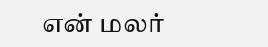என் மலர்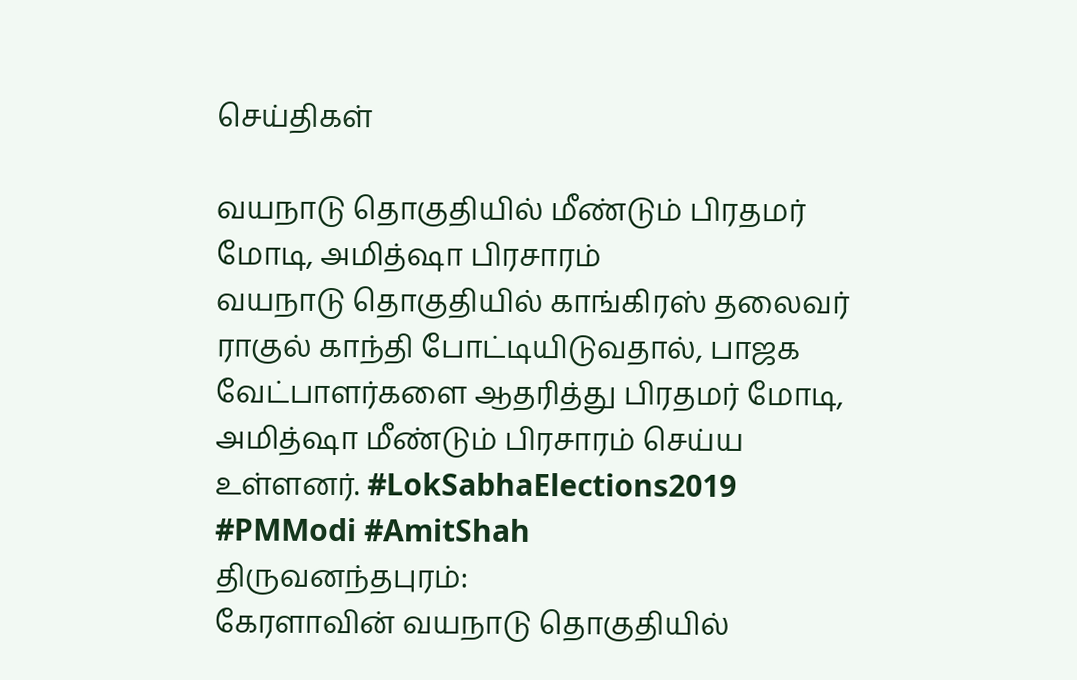செய்திகள்

வயநாடு தொகுதியில் மீண்டும் பிரதமர் மோடி, அமித்ஷா பிரசாரம்
வயநாடு தொகுதியில் காங்கிரஸ் தலைவர் ராகுல் காந்தி போட்டியிடுவதால், பாஜக வேட்பாளர்களை ஆதரித்து பிரதமர் மோடி, அமித்ஷா மீண்டும் பிரசாரம் செய்ய உள்ளனர். #LokSabhaElections2019 #PMModi #AmitShah
திருவனந்தபுரம்:
கேரளாவின் வயநாடு தொகுதியில்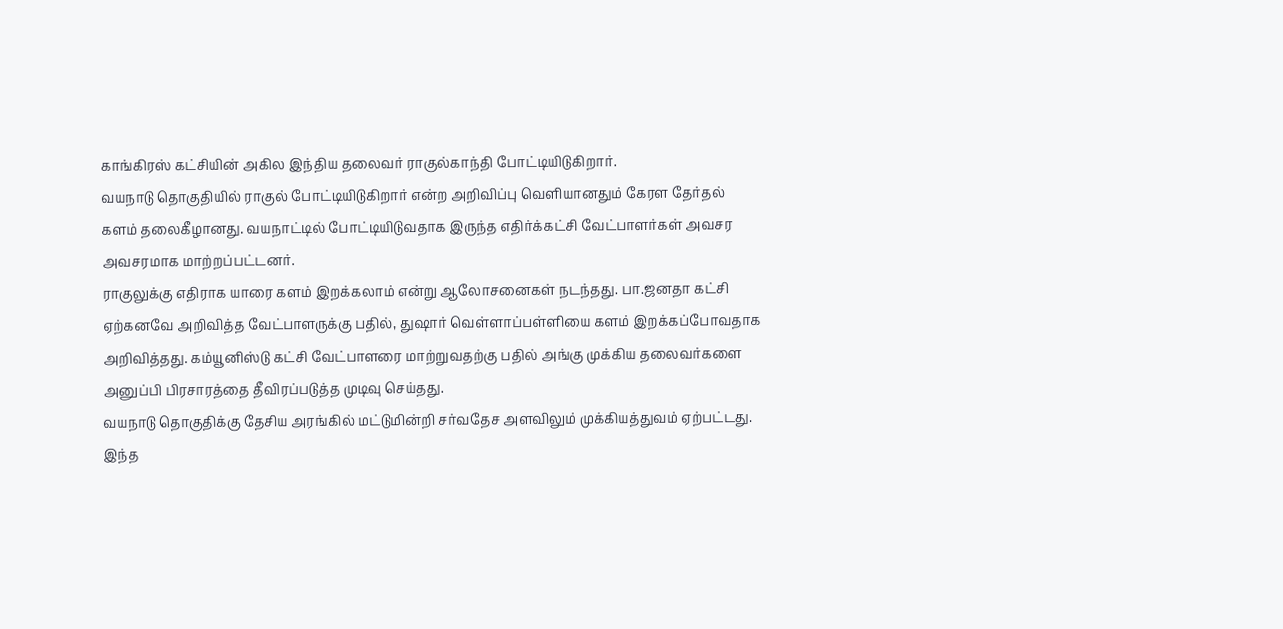காங்கிரஸ் கட்சியின் அகில இந்திய தலைவர் ராகுல்காந்தி போட்டியிடுகிறார்.
வயநாடு தொகுதியில் ராகுல் போட்டியிடுகிறார் என்ற அறிவிப்பு வெளியானதும் கேரள தேர்தல் களம் தலைகீழானது. வயநாட்டில் போட்டியிடுவதாக இருந்த எதிர்க்கட்சி வேட்பாளர்கள் அவசர அவசரமாக மாற்றப்பட்டனர்.
ராகுலுக்கு எதிராக யாரை களம் இறக்கலாம் என்று ஆலோசனைகள் நடந்தது. பா.ஜனதா கட்சி ஏற்கனவே அறிவித்த வேட்பாளருக்கு பதில், துஷார் வெள்ளாப்பள்ளியை களம் இறக்கப்போவதாக அறிவித்தது. கம்யூனிஸ்டு கட்சி வேட்பாளரை மாற்றுவதற்கு பதில் அங்கு முக்கிய தலைவர்களை அனுப்பி பிரசாரத்தை தீவிரப்படுத்த முடிவு செய்தது.
வயநாடு தொகுதிக்கு தேசிய அரங்கில் மட்டுமின்றி சர்வதேச அளவிலும் முக்கியத்துவம் ஏற்பட்டது. இந்த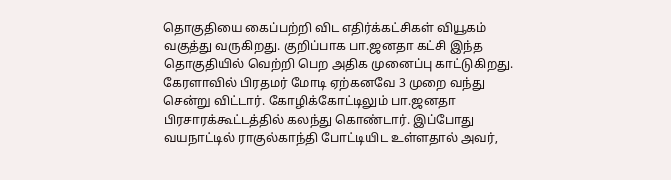தொகுதியை கைப்பற்றி விட எதிர்க்கட்சிகள் வியூகம் வகுத்து வருகிறது. குறிப்பாக பா.ஜனதா கட்சி இந்த தொகுதியில் வெற்றி பெற அதிக முனைப்பு காட்டுகிறது.
கேரளாவில் பிரதமர் மோடி ஏற்கனவே 3 முறை வந்து சென்று விட்டார். கோழிக்கோட்டிலும் பா.ஜனதா பிரசாரக்கூட்டத்தில் கலந்து கொண்டார். இப்போது வயநாட்டில் ராகுல்காந்தி போட்டியிட உள்ளதால் அவர்,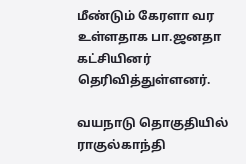மீண்டும் கேரளா வர உள்ளதாக பா.ஜனதா கட்சியினர் தெரிவித்துள்ளனர்.

வயநாடு தொகுதியில் ராகுல்காந்தி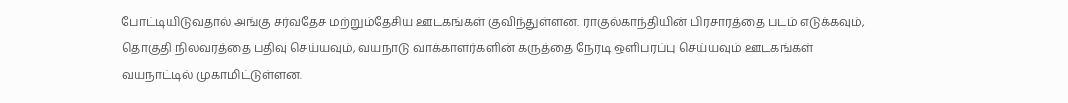போட்டியிடுவதால் அங்கு சர்வதேச மற்றும்தேசிய ஊடகங்கள் குவிந்துள்ளன. ராகுல்காந்தியின் பிரசாரத்தை படம் எடுக்கவும், தொகுதி நிலவரத்தை பதிவு செய்யவும், வயநாடு வாக்காளர்களின் கருத்தை நேரடி ஒளிபரப்பு செய்யவும் ஊடகங்கள் வயநாட்டில் முகாமிட்டுள்ளன.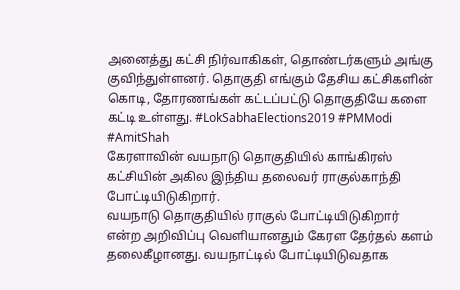அனைத்து கட்சி நிர்வாகிகள், தொண்டர்களும் அங்கு குவிந்துள்ளனர். தொகுதி எங்கும் தேசிய கட்சிகளின் கொடி, தோரணங்கள் கட்டப்பட்டு தொகுதியே களை கட்டி உள்ளது. #LokSabhaElections2019 #PMModi #AmitShah
கேரளாவின் வயநாடு தொகுதியில் காங்கிரஸ் கட்சியின் அகில இந்திய தலைவர் ராகுல்காந்தி போட்டியிடுகிறார்.
வயநாடு தொகுதியில் ராகுல் போட்டியிடுகிறார் என்ற அறிவிப்பு வெளியானதும் கேரள தேர்தல் களம் தலைகீழானது. வயநாட்டில் போட்டியிடுவதாக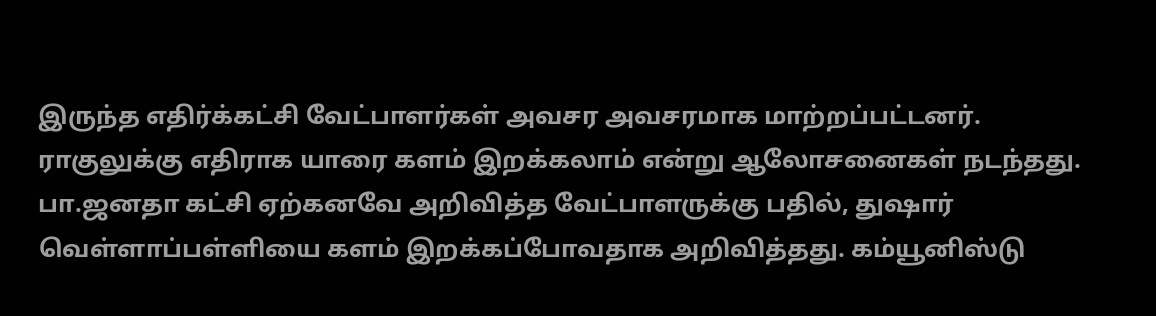இருந்த எதிர்க்கட்சி வேட்பாளர்கள் அவசர அவசரமாக மாற்றப்பட்டனர்.
ராகுலுக்கு எதிராக யாரை களம் இறக்கலாம் என்று ஆலோசனைகள் நடந்தது. பா.ஜனதா கட்சி ஏற்கனவே அறிவித்த வேட்பாளருக்கு பதில், துஷார் வெள்ளாப்பள்ளியை களம் இறக்கப்போவதாக அறிவித்தது. கம்யூனிஸ்டு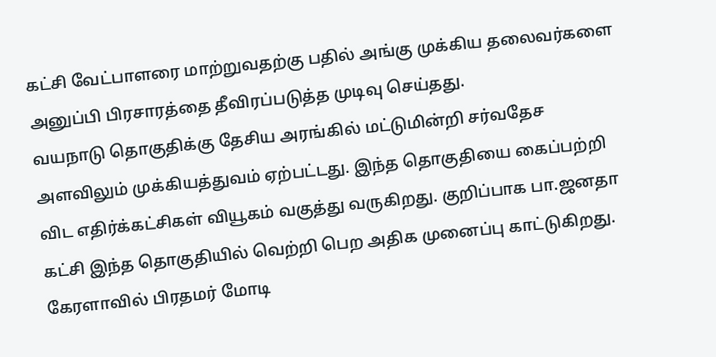கட்சி வேட்பாளரை மாற்றுவதற்கு பதில் அங்கு முக்கிய தலைவர்களை அனுப்பி பிரசாரத்தை தீவிரப்படுத்த முடிவு செய்தது.
வயநாடு தொகுதிக்கு தேசிய அரங்கில் மட்டுமின்றி சர்வதேச அளவிலும் முக்கியத்துவம் ஏற்பட்டது. இந்த தொகுதியை கைப்பற்றி விட எதிர்க்கட்சிகள் வியூகம் வகுத்து வருகிறது. குறிப்பாக பா.ஜனதா கட்சி இந்த தொகுதியில் வெற்றி பெற அதிக முனைப்பு காட்டுகிறது.
கேரளாவில் பிரதமர் மோடி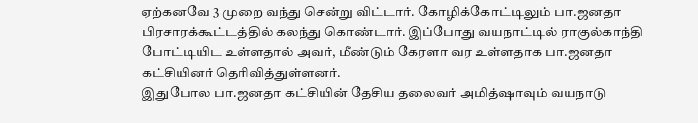ஏற்கனவே 3 முறை வந்து சென்று விட்டார். கோழிக்கோட்டிலும் பா.ஜனதா பிரசாரக்கூட்டத்தில் கலந்து கொண்டார். இப்போது வயநாட்டில் ராகுல்காந்தி போட்டியிட உள்ளதால் அவர், மீண்டும் கேரளா வர உள்ளதாக பா.ஜனதா கட்சியினர் தெரிவித்துள்ளனர்.
இதுபோல பா.ஜனதா கட்சியின் தேசிய தலைவர் அமித்ஷாவும் வயநாடு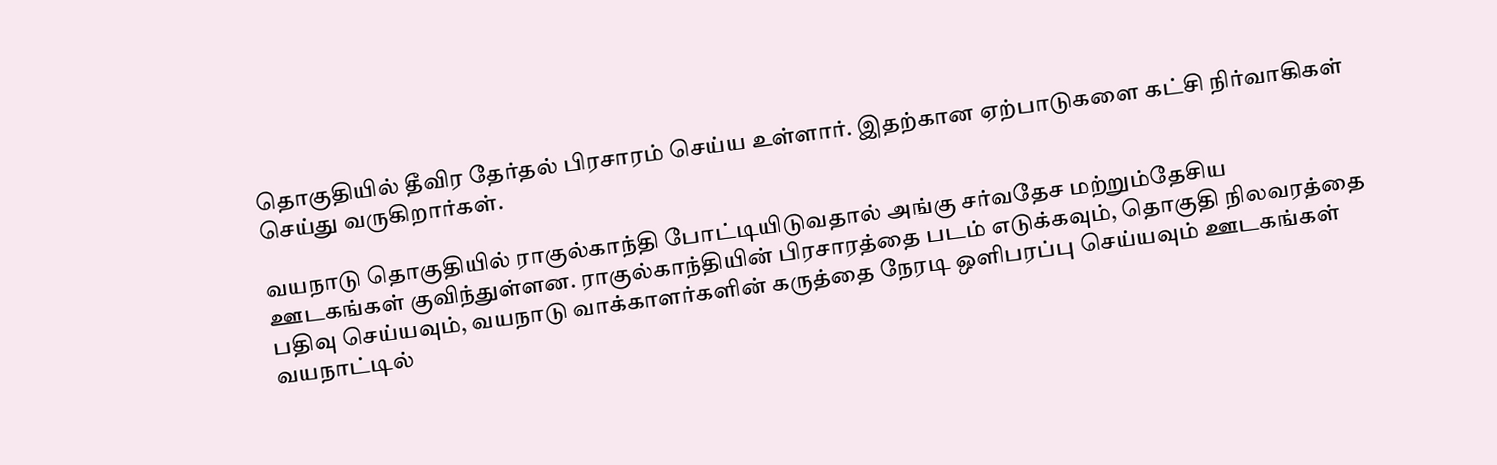தொகுதியில் தீவிர தேர்தல் பிரசாரம் செய்ய உள்ளார். இதற்கான ஏற்பாடுகளை கட்சி நிர்வாகிகள் செய்து வருகிறார்கள்.

வயநாடு தொகுதியில் ராகுல்காந்தி போட்டியிடுவதால் அங்கு சர்வதேச மற்றும்தேசிய ஊடகங்கள் குவிந்துள்ளன. ராகுல்காந்தியின் பிரசாரத்தை படம் எடுக்கவும், தொகுதி நிலவரத்தை பதிவு செய்யவும், வயநாடு வாக்காளர்களின் கருத்தை நேரடி ஒளிபரப்பு செய்யவும் ஊடகங்கள் வயநாட்டில்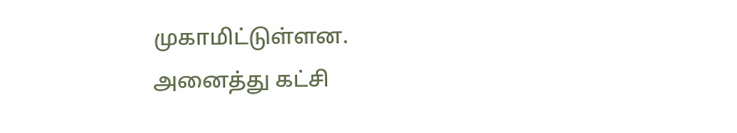முகாமிட்டுள்ளன.
அனைத்து கட்சி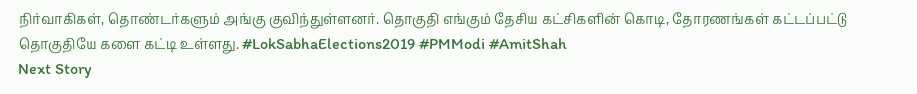நிர்வாகிகள், தொண்டர்களும் அங்கு குவிந்துள்ளனர். தொகுதி எங்கும் தேசிய கட்சிகளின் கொடி, தோரணங்கள் கட்டப்பட்டு தொகுதியே களை கட்டி உள்ளது. #LokSabhaElections2019 #PMModi #AmitShah
Next Story